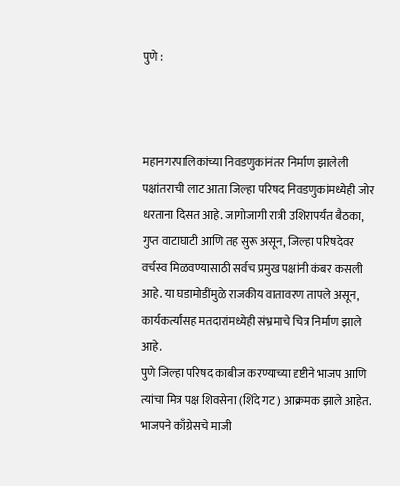पुणे :



महानगरपालिकांच्या निवडणुकांनंतर निर्माण झालेली पक्षांतराची लाट आता जिल्हा परिषद निवडणुकांमध्येही जोर धरताना दिसत आहे. जागोजागी रात्री उशिरापर्यंत बैठका, गुप्त वाटाघाटी आणि तह सुरू असून, जिल्हा परिषदेवर वर्चस्व मिळवण्यासाठी सर्वच प्रमुख पक्षांनी कंबर कसली आहे. या घडामोडींमुळे राजकीय वातावरण तापले असून, कार्यकर्त्यांसह मतदारांमध्येही संभ्रमाचे चित्र निर्माण झाले आहे.
पुणे जिल्हा परिषद काबीज करण्याच्या दृष्टीने भाजप आणि त्यांचा मित्र पक्ष शिवसेना (शिंदे गट) आक्रमक झाले आहेत. भाजपने काँग्रेसचे माजी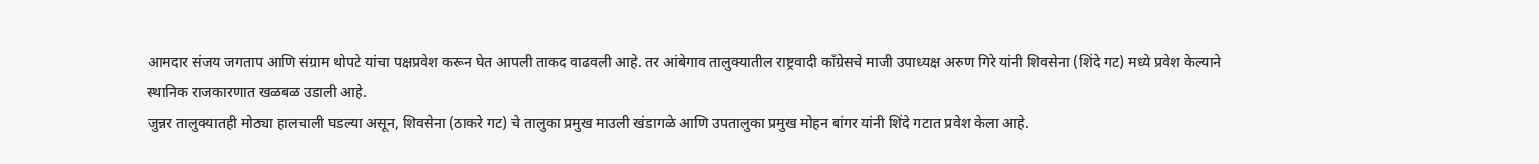आमदार संजय जगताप आणि संग्राम थोपटे यांचा पक्षप्रवेश करून घेत आपली ताकद वाढवली आहे. तर आंबेगाव तालुक्यातील राष्ट्रवादी काँग्रेसचे माजी उपाध्यक्ष अरुण गिरे यांनी शिवसेना (शिंदे गट) मध्ये प्रवेश केल्याने स्थानिक राजकारणात खळबळ उडाली आहे.
जुन्नर तालुक्यातही मोठ्या हालचाली घडल्या असून, शिवसेना (ठाकरे गट) चे तालुका प्रमुख माउली खंडागळे आणि उपतालुका प्रमुख मोहन बांगर यांनी शिंदे गटात प्रवेश केला आहे.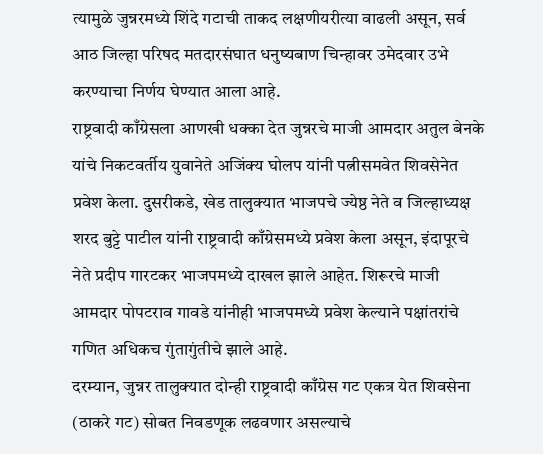त्यामुळे जुन्नरमध्ये शिंदे गटाची ताकद लक्षणीयरीत्या वाढली असून, सर्व आठ जिल्हा परिषद मतदारसंघात धनुष्यबाण चिन्हावर उमेदवार उभे करण्याचा निर्णय घेण्यात आला आहे.
राष्ट्रवादी काँग्रेसला आणखी धक्का देत जुन्नरचे माजी आमदार अतुल बेनके यांचे निकटवर्तीय युवानेते अजिंक्य घोलप यांनी पत्नीसमवेत शिवसेनेत प्रवेश केला. दुसरीकडे, खेड तालुक्यात भाजपचे ज्येष्ठ नेते व जिल्हाध्यक्ष शरद बुट्टे पाटील यांनी राष्ट्रवादी काँग्रेसमध्ये प्रवेश केला असून, इंदापूरचे नेते प्रदीप गारटकर भाजपमध्ये दाखल झाले आहेत. शिरूरचे माजी आमदार पोपटराव गावडे यांनीही भाजपमध्ये प्रवेश केल्याने पक्षांतरांचे गणित अधिकच गुंतागुंतीचे झाले आहे.
दरम्यान, जुन्नर तालुक्यात दोन्ही राष्ट्रवादी काँग्रेस गट एकत्र येत शिवसेना (ठाकरे गट) सोबत निवडणूक लढवणार असल्याचे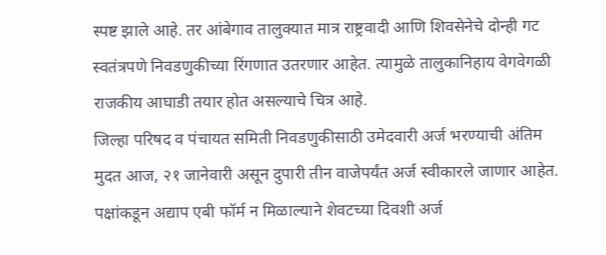स्पष्ट झाले आहे. तर आंबेगाव तालुक्यात मात्र राष्ट्रवादी आणि शिवसेनेचे दोन्ही गट स्वतंत्रपणे निवडणुकीच्या रिंगणात उतरणार आहेत. त्यामुळे तालुकानिहाय वेगवेगळी राजकीय आघाडी तयार होत असल्याचे चित्र आहे.
जिल्हा परिषद व पंचायत समिती निवडणुकीसाठी उमेदवारी अर्ज भरण्याची अंतिम मुदत आज, २१ जानेवारी असून दुपारी तीन वाजेपर्यंत अर्ज स्वीकारले जाणार आहेत. पक्षांकडून अद्याप एबी फॉर्म न मिळाल्याने शेवटच्या दिवशी अर्ज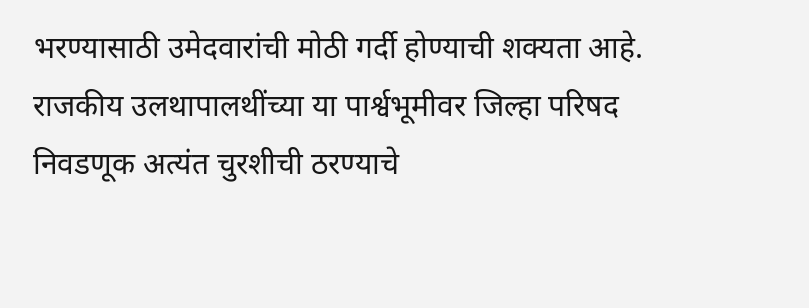भरण्यासाठी उमेदवारांची मोठी गर्दी होण्याची शक्यता आहे. राजकीय उलथापालथींच्या या पार्श्वभूमीवर जिल्हा परिषद निवडणूक अत्यंत चुरशीची ठरण्याचे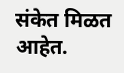संकेत मिळत आहेत.